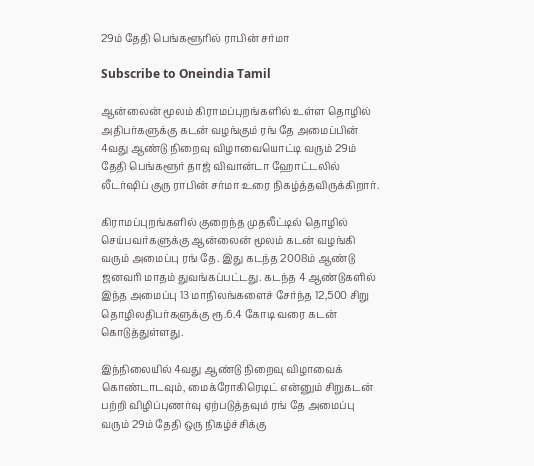29ம் தேதி பெங்களூரில் ராபின் சர்மா

Subscribe to Oneindia Tamil

ஆன்லைன் மூலம் கிராமப்புறங்களில் உள்ள தொழில் அதிபர்களுக்கு கடன் வழங்கும் ரங் தே அமைப்பின் 4வது ஆண்டு நிறைவு விழாவையொட்டி வரும் 29ம் தேதி பெங்களூர் தாஜ் விவான்டா ஹோட்டலில் லீடர்ஷிப் குரு ராபின் சர்மா உரை நிகழ்த்தவிருக்கிறார்.

கிராமப்புறங்களில் குறைந்த முதலீட்டில் தொழில் செய்பவர்களுக்கு ஆன்லைன் மூலம் கடன் வழங்கி வரும் அமைப்பு ரங் தே. இது கடந்த 2008ம் ஆண்டு ஜனவரி மாதம் துவங்கப்பட்டது. கடந்த 4 ஆண்டுகளில் இந்த அமைப்பு 13 மாநிலங்களைச் சேர்ந்த 12,500 சிறு தொழிலதிபர்களுக்கு ரூ.6.4 கோடி வரை கடன் கொடுத்துள்ளது.

இந்நிலையில் 4வது ஆண்டு நிறைவு விழாவைக் கொண்டாடவும், மைக்ரோகிரெடிட் என்னும் சிறுகடன் பற்றி விழிப்புணர்வு ஏற்படுத்தவும் ரங் தே அமைப்பு வரும் 29ம் தேதி ஒரு நிகழ்ச்சிக்கு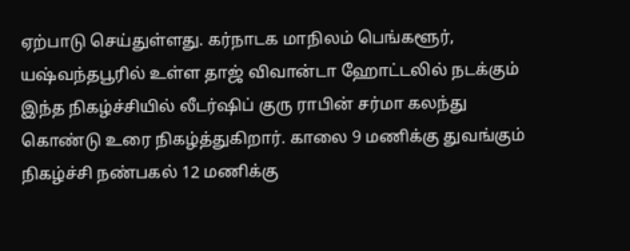ஏற்பாடு செய்துள்ளது. கர்நாடக மாநிலம் பெங்களூர், யஷ்வந்தபூரில் உள்ள தாஜ் விவான்டா ஹோட்டலில் நடக்கும் இந்த நிகழ்ச்சியில் லீடர்ஷிப் குரு ராபின் சர்மா கலந்து கொண்டு உரை நிகழ்த்துகிறார். காலை 9 மணிக்கு துவங்கும் நிகழ்ச்சி நண்பகல் 12 மணிக்கு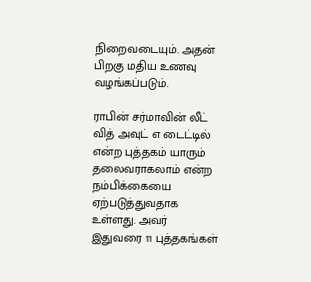நிறைவடையும். அதன் பிறகு மதிய உணவு வழங்கப்படும்.

ராபின் சர்மாவின் லீட் வித் அவுட் எ டைட்டில் என்ற புத்தகம் யாரும் தலைவராகலாம் என்ற நம்பிக்கையை ஏற்படுத்துவதாக உள்ளது. அவர் இதுவரை 11 புத்தகங்கள்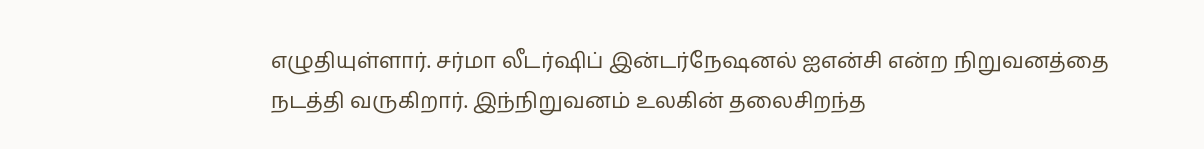எழுதியுள்ளார். சர்மா லீடர்ஷிப் இன்டர்நேஷனல் ஐஎன்சி என்ற நிறுவனத்தை நடத்தி வருகிறார். இந்நிறுவனம் உலகின் தலைசிறந்த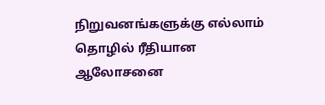நிறுவனங்களுக்கு எல்லாம் தொழில் ரீதியான ஆலோசனை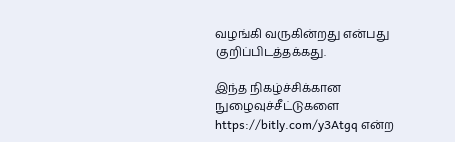வழங்கி வருகின்றது என்பது குறிப்பிடத்தக்கது.

இந்த நிகழ்ச்சிக்கான நுழைவுச்சீட்டுகளை https://bitly.com/y3Atgq என்ற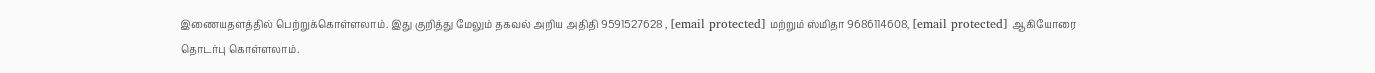இணையதளத்தில் பெற்றுக்கொள்ளலாம். இது குறித்து மேலும் தகவல் அறிய அதிதி 9591527628 , [email protected] மற்றும் ஸ்மிதா 9686114608, [email protected] ஆகியோரை தொடர்பு கொள்ளலாம்.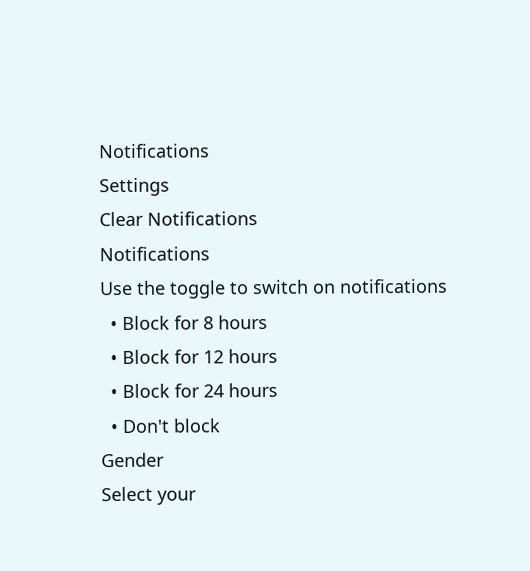Notifications
Settings
Clear Notifications
Notifications
Use the toggle to switch on notifications
  • Block for 8 hours
  • Block for 12 hours
  • Block for 24 hours
  • Don't block
Gender
Select your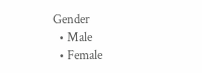Gender
  • Male
  • Female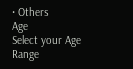• Others
Age
Select your Age Range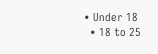• Under 18
  • 18 to 25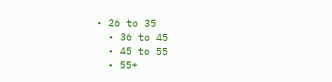• 26 to 35
  • 36 to 45
  • 45 to 55
  • 55+